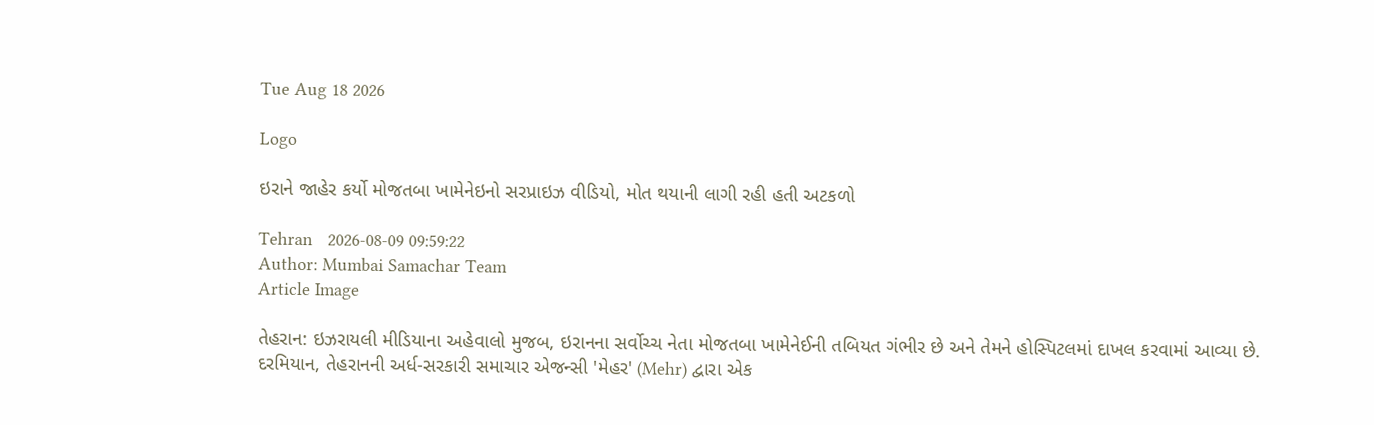Tue Aug 18 2026

Logo

ઇરાને જાહેર કર્યો મોજતબા ખામેનેઇનો સરપ્રાઇઝ વીડિયો, મોત થયાની લાગી રહી હતી અટકળો

Tehran   2026-08-09 09:59:22
Author: Mumbai Samachar Team
Article Image

તેહરાન: ઇઝરાયલી મીડિયાના અહેવાલો મુજબ, ઇરાનના સર્વોચ્ચ નેતા મોજતબા ખામેનેઈની તબિયત ગંભીર છે અને તેમને હોસ્પિટલમાં દાખલ કરવામાં આવ્યા છે. દરમિયાન, તેહરાનની અર્ધ-સરકારી સમાચાર એજન્સી 'મેહર' (Mehr) દ્વારા એક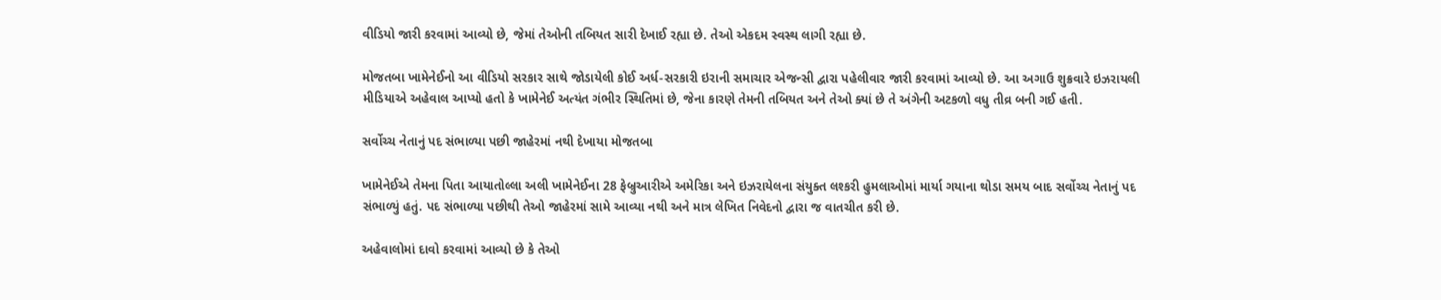વીડિયો જારી કરવામાં આવ્યો છે, જેમાં તેઓની તબિયત સારી દેખાઈ રહ્યા છે. તેઓ એકદમ સ્વસ્થ લાગી રહ્યા છે.

મોજતબા ખામેનેઈનો આ વીડિયો સરકાર સાથે જોડાયેલી કોઈ અર્ધ-સરકારી ઇરાની સમાચાર એજન્સી દ્વારા પહેલીવાર જારી કરવામાં આવ્યો છે. આ અગાઉ શુક્રવારે ઇઝરાયલી મીડિયાએ અહેવાલ આપ્યો હતો કે ખામેનેઈ અત્યંત ગંભીર સ્થિતિમાં છે, જેના કારણે તેમની તબિયત અને તેઓ ક્યાં છે તે અંગેની અટકળો વધુ તીવ્ર બની ગઈ હતી.

સર્વોચ્ચ નેતાનું પદ સંભાળ્યા પછી જાહેરમાં નથી દેખાયા મોજતબા

ખામેનેઈએ તેમના પિતા આયાતોલ્લા અલી ખામેનેઈના 28 ફેબ્રુઆરીએ અમેરિકા અને ઇઝરાયેલના સંયુક્ત લશ્કરી હુમલાઓમાં માર્યા ગયાના થોડા સમય બાદ સર્વોચ્ચ નેતાનું પદ સંભાળ્યું હતું. પદ સંભાળ્યા પછીથી તેઓ જાહેરમાં સામે આવ્યા નથી અને માત્ર લેખિત નિવેદનો દ્વારા જ વાતચીત કરી છે.

અહેવાલોમાં દાવો કરવામાં આવ્યો છે કે તેઓ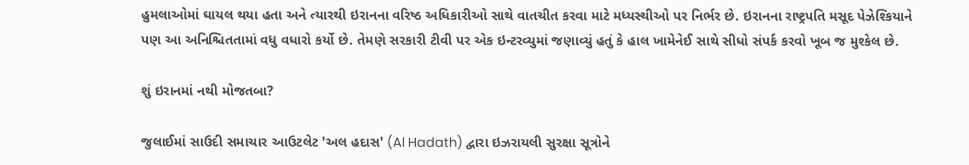હુમલાઓમાં ઘાયલ થયા હતા અને ત્યારથી ઇરાનના વરિષ્ઠ અધિકારીઓ સાથે વાતચીત કરવા માટે મધ્યસ્થીઓ પર નિર્ભર છે. ઇરાનના રાષ્ટ્રપતિ મસૂદ પેઝેશ્કિયાને પણ આ અનિશ્ચિતતામાં વધુ વધારો કર્યો છે. તેમણે સરકારી ટીવી પર એક ઇન્ટરવ્યુમાં જણાવ્યું હતું કે હાલ ખામેનેઈ સાથે સીધો સંપર્ક કરવો ખૂબ જ મુશ્કેલ છે.

શું ઇરાનમાં નથી મોજતબા?

જુલાઈમાં સાઉદી સમાચાર આઉટલેટ 'અલ હદાસ' (Al Hadath) દ્વારા ઇઝરાયલી સુરક્ષા સૂત્રોને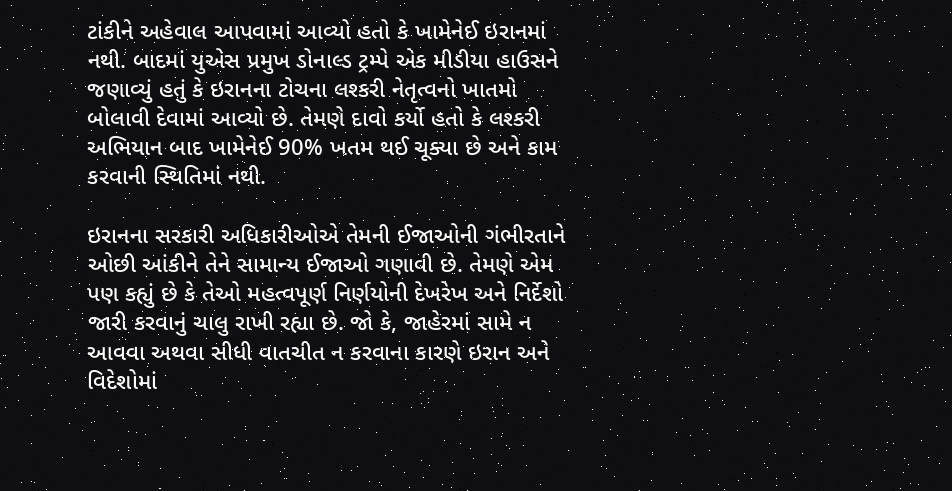ટાંકીને અહેવાલ આપવામાં આવ્યો હતો કે ખામેનેઈ ઇરાનમાં નથી. બાદમાં યુએસ પ્રમુખ ડોનાલ્ડ ટ્રમ્પે એક મીડીયા હાઉસને જણાવ્યું હતું કે ઇરાનના ટોચના લશ્કરી નેતૃત્વનો ખાતમો બોલાવી દેવામાં આવ્યો છે. તેમણે દાવો કર્યો હતો કે લશ્કરી અભિયાન બાદ ખામેનેઈ 90% ખતમ થઈ ચૂક્યા છે અને કામ કરવાની સ્થિતિમાં નથી.

ઇરાનના સરકારી અધિકારીઓએ તેમની ઈજાઓની ગંભીરતાને ઓછી આંકીને તેને સામાન્ય ઈજાઓ ગણાવી છે. તેમણે એમ પણ કહ્યું છે કે તેઓ મહત્વપૂર્ણ નિર્ણયોની દેખરેખ અને નિર્દેશો જારી કરવાનું ચાલુ રાખી રહ્યા છે. જો કે, જાહેરમાં સામે ન આવવા અથવા સીધી વાતચીત ન કરવાના કારણે ઇરાન અને વિદેશોમાં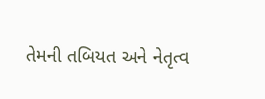તેમની તબિયત અને નેતૃત્વ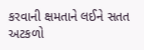કરવાની ક્ષમતાને લઈને સતત અટકળો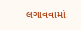લગાવવામાં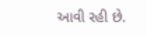આવી રહી છે.